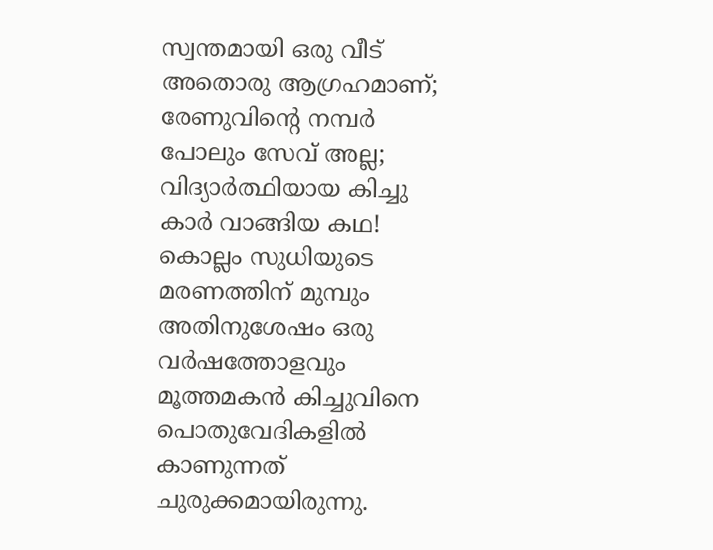സ്വന്തമായി ഒരു വീട് അതൊരു ആഗ്രഹമാണ്; രേണുവിന്റെ നമ്പർ പോലും സേവ് അല്ല; വിദ്യാർത്ഥിയായ കിച്ചു കാർ വാങ്ങിയ കഥ!
കൊല്ലം സുധിയുടെ മരണത്തിന് മുമ്പും അതിനുശേഷം ഒരു വർഷത്തോളവും മൂത്തമകൻ കിച്ചുവിനെ പൊതുവേദികളിൽ കാണുന്നത് ചുരുക്കമായിരുന്നു.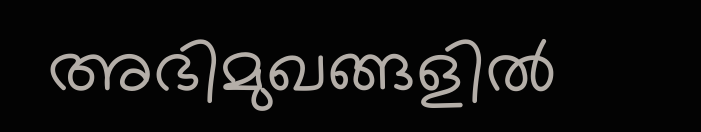അഭിമുഖങ്ങളിൽ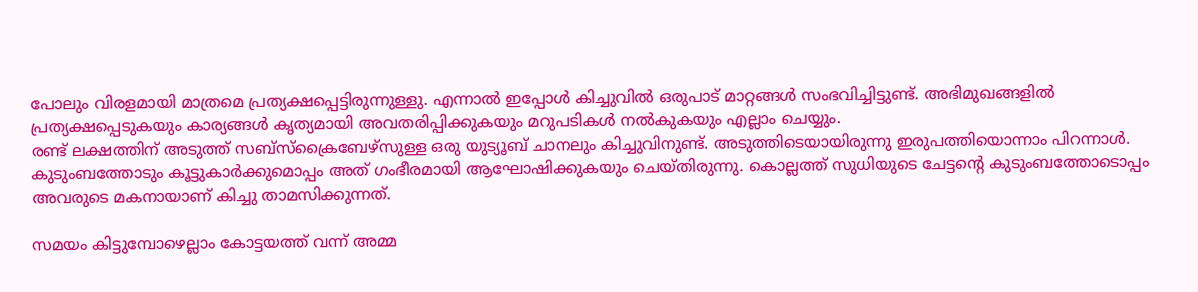പോലും വിരളമായി മാത്രമെ പ്രത്യക്ഷപ്പെട്ടിരുന്നുള്ളു. എന്നാൽ ഇപ്പോൾ കിച്ചുവിൽ ഒരുപാട് മാറ്റങ്ങൾ സംഭവിച്ചിട്ടുണ്ട്. അഭിമുഖങ്ങളിൽ പ്രത്യക്ഷപ്പെടുകയും കാര്യങ്ങൾ കൃത്യമായി അവതരിപ്പിക്കുകയും മറുപടികൾ നൽകുകയും എല്ലാം ചെയ്യും.
രണ്ട് ലക്ഷത്തിന് അടുത്ത് സബ്സ്ക്രൈബേഴ്സുള്ള ഒരു യുട്യൂബ് ചാനലും കിച്ചുവിനുണ്ട്. അടുത്തിടെയായിരുന്നു ഇരുപത്തിയൊന്നാം പിറന്നാൾ. കുടുംബത്തോടും കൂട്ടുകാർക്കുമൊപ്പം അത് ഗംഭീരമായി ആഘോഷിക്കുകയും ചെയ്തിരുന്നു. കൊല്ലത്ത് സുധിയുടെ ചേട്ടന്റെ കുടുംബത്തോടൊപ്പം അവരുടെ മകനായാണ് കിച്ചു താമസിക്കുന്നത്.

സമയം കിട്ടുമ്പോഴെല്ലാം കോട്ടയത്ത് വന്ന് അമ്മ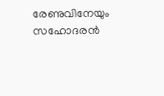രേണുവിനേയും സഹോദരൻ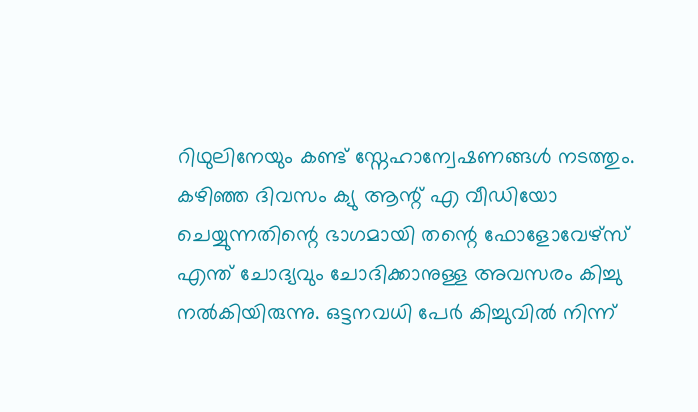റിഥുലിനേയും കണ്ട് സ്നേഹാന്വേഷണങ്ങൾ നടത്തും. കഴിഞ്ഞ ദിവസം ക്യു ആന്റ് എ വീഡിയോ ചെയ്യുന്നതിന്റെ ഭാഗമായി തന്റെ ഫോളോവേഴ്സ് എന്ത് ചോദ്യവും ചോദിക്കാനുള്ള അവസരം കിച്ചു നൽകിയിരുന്നു. ഒട്ടനവധി പേർ കിച്ചുവിൽ നിന്ന്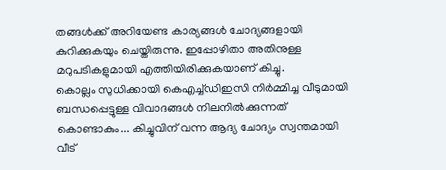തങ്ങൾക്ക് അറിയേണ്ട കാര്യങ്ങൾ ചോദ്യങ്ങളായി കുറിക്കുകയും ചെയ്തിരുന്നു. ഇപ്പോഴിതാ അതിനുള്ള മറുപടികളുമായി എത്തിയിരിക്കുകയാണ് കിച്ചു.
കൊല്ലം സുധിക്കായി കെഎച്ച്ഡിഇസി നിർമ്മിച്ച വീടുമായി ബന്ധപ്പെട്ടുള്ള വിവാദങ്ങൾ നിലനിൽക്കുന്നത് കൊണ്ടാകും... കിച്ചുവിന് വന്ന ആദ്യ ചോദ്യം സ്വന്തമായി വീട്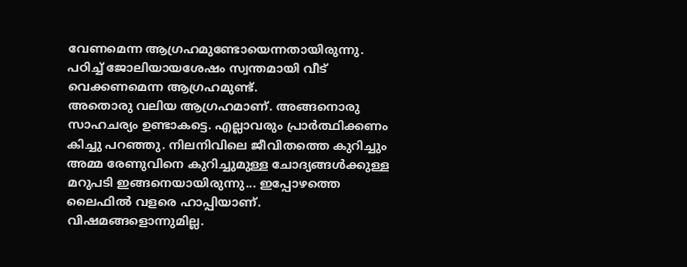വേണമെന്ന ആഗ്രഹമുണ്ടോയെന്നതായിരുന്നു. പഠിച്ച് ജോലിയായശേഷം സ്വന്തമായി വീട് വെക്കണമെന്ന ആഗ്രഹമുണ്ട്.
അതൊരു വലിയ ആഗ്രഹമാണ്. അങ്ങനൊരു സാഹചര്യം ഉണ്ടാകട്ടെ. എല്ലാവരും പ്രാർത്ഥിക്കണം കിച്ചു പറഞ്ഞു. നിലനിവിലെ ജീവിതത്തെ കുറിച്ചും അമ്മ രേണുവിനെ കുറിച്ചുമുള്ള ചോദ്യങ്ങൾക്കുള്ള മറുപടി ഇങ്ങനെയായിരുന്നു... ഇപ്പോഴത്തെ ലൈഫിൽ വളരെ ഹാപ്പിയാണ്. വിഷമങ്ങളൊന്നുമില്ല.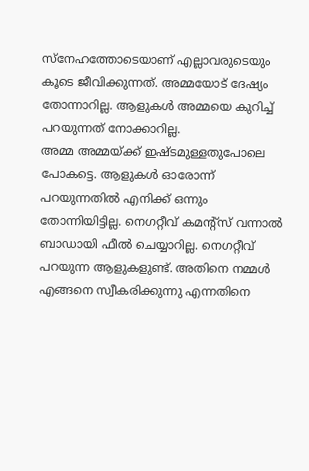സ്നേഹത്തോടെയാണ് എല്ലാവരുടെയും കൂടെ ജീവിക്കുന്നത്. അമ്മയോട് ദേഷ്യം തോന്നാറില്ല. ആളുകൾ അമ്മയെ കുറിച്ച് പറയുന്നത് നോക്കാറില്ല.
അമ്മ അമ്മയ്ക്ക് ഇഷ്ടമുള്ളതുപോലെ പോകട്ടെ. ആളുകൾ ഓരോന്ന് പറയുന്നതിൽ എനിക്ക് ഒന്നും തോന്നിയിട്ടില്ല. നെഗറ്റീവ് കമന്റ്സ് വന്നാൽ ബാഡായി ഫീൽ ചെയ്യാറില്ല. നെഗറ്റീവ് പറയുന്ന ആളുകളുണ്ട്. അതിനെ നമ്മൾ എങ്ങനെ സ്വീകരിക്കുന്നു എന്നതിനെ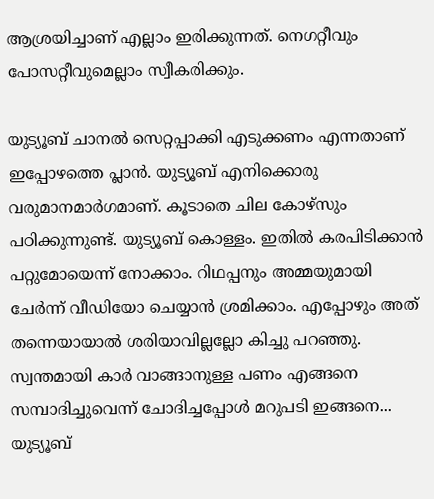ആശ്രയിച്ചാണ് എല്ലാം ഇരിക്കുന്നത്. നെഗറ്റീവും പോസറ്റീവുമെല്ലാം സ്വീകരിക്കും.

യുട്യൂബ് ചാനൽ സെറ്റപ്പാക്കി എടുക്കണം എന്നതാണ് ഇപ്പോഴത്തെ പ്ലാൻ. യുട്യൂബ് എനിക്കൊരു വരുമാനമാർഗമാണ്. കൂടാതെ ചില കോഴ്സും പഠിക്കുന്നുണ്ട്. യുട്യൂബ് കൊള്ളം. ഇതിൽ കരപിടിക്കാൻ പറ്റുമോയെന്ന് നോക്കാം. റിഥപ്പനും അമ്മയുമായി ചേർന്ന് വീഡിയോ ചെയ്യാൻ ശ്രമിക്കാം. എപ്പോഴും അത് തന്നെയായാൽ ശരിയാവില്ലല്ലോ കിച്ചു പറഞ്ഞു. സ്വന്തമായി കാർ വാങ്ങാനുള്ള പണം എങ്ങനെ സമ്പാദിച്ചുവെന്ന് ചോദിച്ചപ്പോൾ മറുപടി ഇങ്ങനെ... യുട്യൂബ്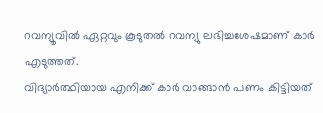റവന്യൂവിൽ ഏറ്റവും കൂടുതൽ റവന്യു ലഭിച്ചശേഷമാണ് കാർ എടുത്തത്.
വിദ്യാർത്ഥിയായ എനിക്ക് കാർ വാങ്ങാൻ പണം കിട്ടിയത്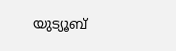യുട്യൂബ്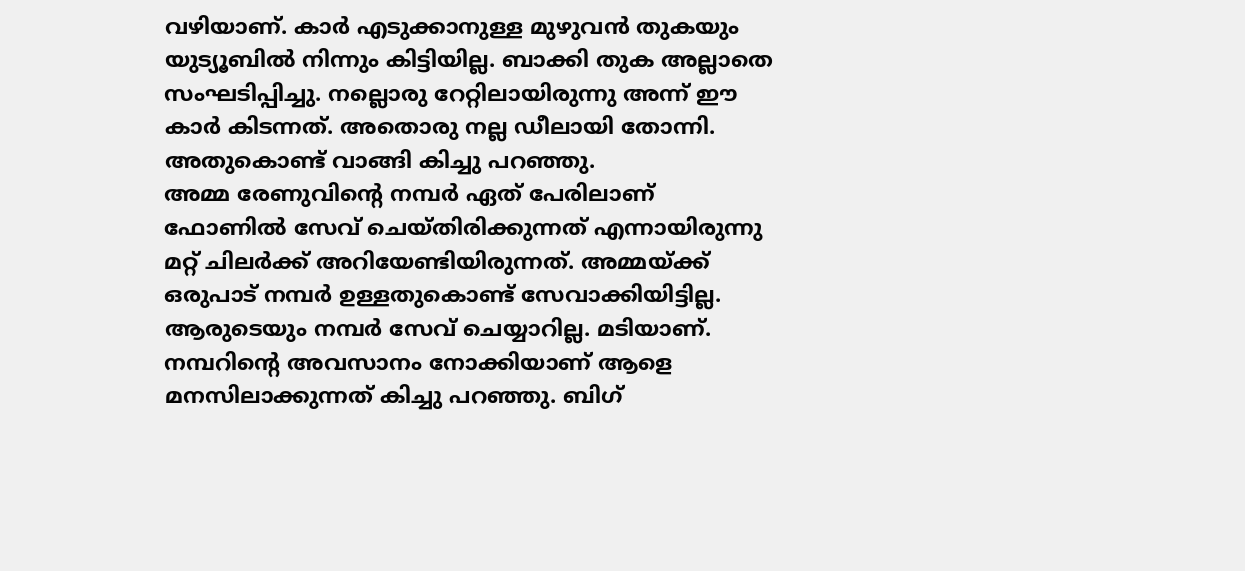വഴിയാണ്. കാർ എടുക്കാനുള്ള മുഴുവൻ തുകയും യുട്യൂബിൽ നിന്നും കിട്ടിയില്ല. ബാക്കി തുക അല്ലാതെ സംഘടിപ്പിച്ചു. നല്ലൊരു റേറ്റിലായിരുന്നു അന്ന് ഈ കാർ കിടന്നത്. അതൊരു നല്ല ഡീലായി തോന്നി. അതുകൊണ്ട് വാങ്ങി കിച്ചു പറഞ്ഞു.
അമ്മ രേണുവിന്റെ നമ്പർ ഏത് പേരിലാണ് ഫോണിൽ സേവ് ചെയ്തിരിക്കുന്നത് എന്നായിരുന്നു മറ്റ് ചിലർക്ക് അറിയേണ്ടിയിരുന്നത്. അമ്മയ്ക്ക് ഒരുപാട് നമ്പർ ഉള്ളതുകൊണ്ട് സേവാക്കിയിട്ടില്ല. ആരുടെയും നമ്പർ സേവ് ചെയ്യാറില്ല. മടിയാണ്. നമ്പറിന്റെ അവസാനം നോക്കിയാണ് ആളെ മനസിലാക്കുന്നത് കിച്ചു പറഞ്ഞു. ബിഗ്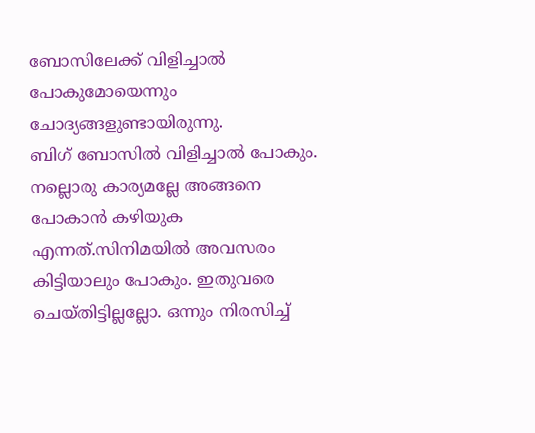ബോസിലേക്ക് വിളിച്ചാൽ പോകുമോയെന്നും ചോദ്യങ്ങളുണ്ടായിരുന്നു.
ബിഗ് ബോസിൽ വിളിച്ചാൽ പോകും. നല്ലൊരു കാര്യമല്ലേ അങ്ങനെ പോകാൻ കഴിയുക എന്നത്.സിനിമയിൽ അവസരം കിട്ടിയാലും പോകും. ഇതുവരെ ചെയ്തിട്ടില്ലല്ലോ. ഒന്നും നിരസിച്ച്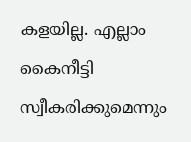കളയില്ല. എല്ലാം കൈനീട്ടി സ്വീകരിക്കുമെന്നും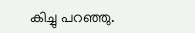കിച്ചു പറഞ്ഞു.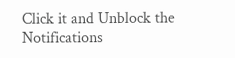Click it and Unblock the Notifications